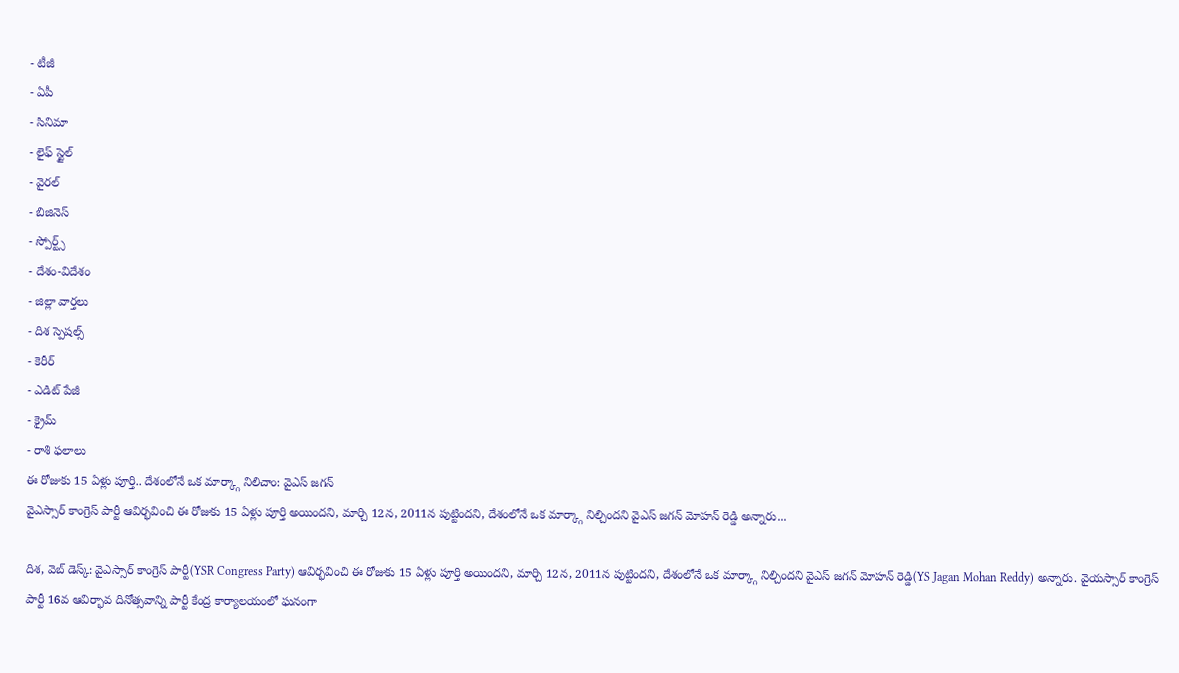- టీజీ
- ఏపీ
- సినిమా
- లైఫ్ స్టైల్
- వైరల్
- బిజినెస్
- స్పోర్ట్స్
- దేశం-విదేశం
- జిల్లా వార్తలు
- దిశ స్పెషల్స్
- కెరీర్
- ఎడిట్ పేజీ
- క్రైమ్
- రాశి ఫలాలు
ఈ రోజుకు 15 ఏళ్లు పూర్తి.. దేశంలోనే ఒక మార్క్గా నిలిచాం: వైఎస్ జగన్
వైఎస్సార్ కాంగ్రెస్ పార్టీ ఆవిర్భవించి ఈ రోజుకు 15 ఏళ్లు పూర్తి అయిందని, మార్చి 12న, 2011న పుట్టిందని, దేశంలోనే ఒక మార్క్గా నిల్చిందని వైఎస్ జగన్ మోహన్ రెడ్డి అన్నారు...

దిశ, వెబ్ డెస్క్: వైఎస్సార్ కాంగ్రెస్ పార్టీ(YSR Congress Party) ఆవిర్భవించి ఈ రోజుకు 15 ఏళ్లు పూర్తి అయిందని, మార్చి 12న, 2011న పుట్టిందని, దేశంలోనే ఒక మార్క్గా నిల్చిందని వైఎస్ జగన్ మోహన్ రెడ్డి(YS Jagan Mohan Reddy) అన్నారు. వైయస్సార్ కాంగ్రెస్ పార్టీ 16వ ఆవిర్భావ దినోత్సవాన్ని పార్టీ కేంద్ర కార్యాలయంలో ఘనంగా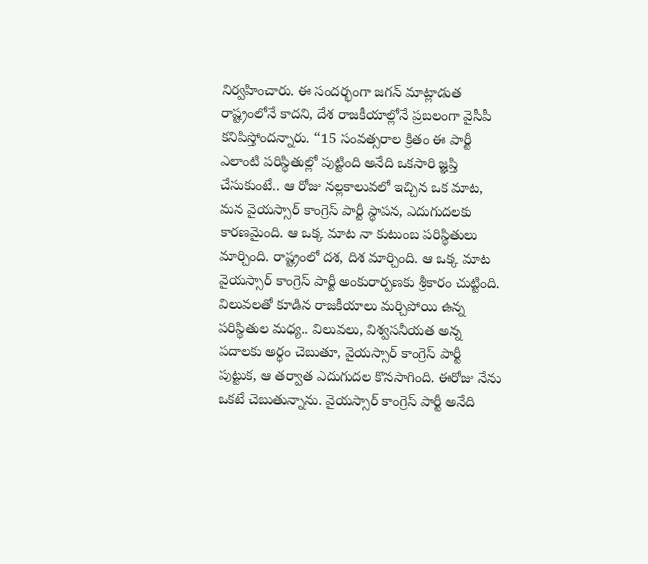నిర్వహించారు. ఈ సందర్భంగా జగన్ మాట్లాడుత రాష్ట్రంలోనే కాదని, దేశ రాజకీయాల్లోనే ప్రబలంగా వైసీపీ కనిపిస్తోందన్నారు. ‘‘15 సంవత్సరాల క్రితం ఈ పార్టీ ఎలాంటి పరిస్థితుల్లో పుట్టింది అనేది ఒకసారి జ్ఞప్తి చేసుకుంటే.. ఆ రోజు నల్లకాలువలో ఇచ్చిన ఒక మాట, మన వైయస్సార్ కాంగ్రెస్ పార్టీ స్థాపన, ఎదుగుదలకు కారణమైంది. ఆ ఒక్క మాట నా కుటుంబ పరిస్థితులు మార్చింది. రాష్ట్రంలో దశ, దిశ మార్చింది. ఆ ఒక్క మాట వైయస్సార్ కాంగ్రెస్ పార్టీ అంకురార్పణకు శ్రీకారం చుట్టింది. విలువలతో కూడిన రాజకీయాలు మర్చిపోయి ఉన్న పరిస్థితుల మధ్య.. విలువలు, విశ్వసనీయత అన్న పదాలకు అర్ధం చెబుతూ, వైయస్సార్ కాంగ్రెస్ పార్టీ పుట్టుక, ఆ తర్వాత ఎదుగుదల కొనసాగింది. ఈరోజు నేను ఒకటే చెబుతున్నాను. వైయస్సార్ కాంగ్రెస్ పార్టీ అనేది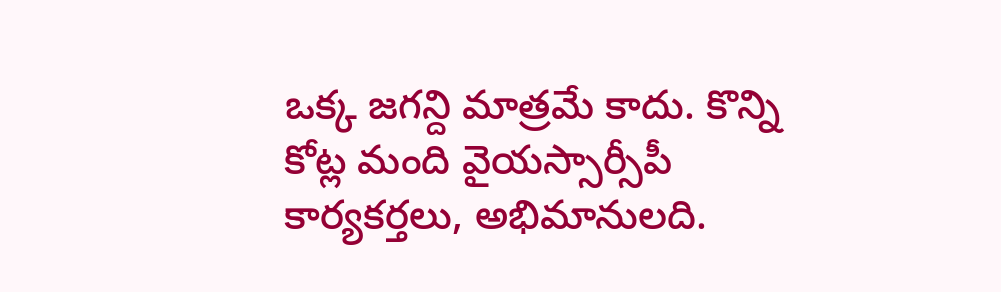ఒక్క జగన్ది మాత్రమే కాదు. కొన్ని కోట్ల మంది వైయస్సార్సీపీ కార్యకర్తలు, అభిమానులది.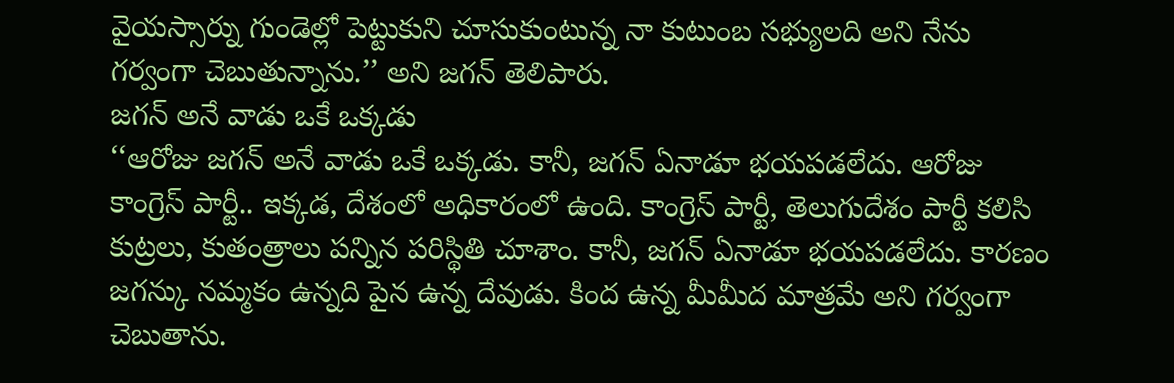వైయస్సార్ను గుండెల్లో పెట్టుకుని చూసుకుంటున్న నా కుటుంబ సభ్యులది అని నేను గర్వంగా చెబుతున్నాను.’’ అని జగన్ తెలిపారు.
జగన్ అనే వాడు ఒకే ఒక్కడు
‘‘ఆరోజు జగన్ అనే వాడు ఒకే ఒక్కడు. కానీ, జగన్ ఏనాడూ భయపడలేదు. ఆరోజు కాంగ్రెస్ పార్టీ.. ఇక్కడ, దేశంలో అధికారంలో ఉంది. కాంగ్రెస్ పార్టీ, తెలుగుదేశం పార్టీ కలిసి కుట్రలు, కుతంత్రాలు పన్నిన పరిస్థితి చూశాం. కానీ, జగన్ ఏనాడూ భయపడలేదు. కారణం జగన్కు నమ్మకం ఉన్నది పైన ఉన్న దేవుడు. కింద ఉన్న మీమీద మాత్రమే అని గర్వంగా చెబుతాను.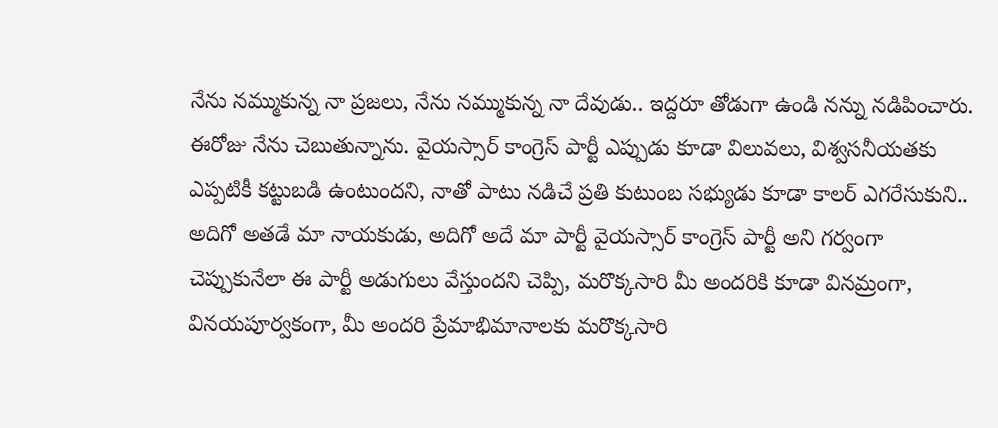నేను నమ్ముకున్న నా ప్రజలు, నేను నమ్ముకున్న నా దేవుడు.. ఇద్దరూ తోడుగా ఉండి నన్ను నడిపించారు. ఈరోజు నేను చెబుతున్నాను. వైయస్సార్ కాంగ్రెస్ పార్టీ ఎప్పుడు కూడా విలువలు, విశ్వసనీయతకు ఎప్పటికీ కట్టుబడి ఉంటుందని, నాతో పాటు నడిచే ప్రతి కుటుంబ సభ్యుడు కూడా కాలర్ ఎగరేసుకుని.. అదిగో అతడే మా నాయకుడు, అదిగో అదే మా పార్టీ వైయస్సార్ కాంగ్రెస్ పార్టీ అని గర్వంగా చెప్పుకునేలా ఈ పార్టీ అడుగులు వేస్తుందని చెప్పి, మరొక్కసారి మీ అందరికి కూడా వినమ్రంగా, వినయపూర్వకంగా, మీ అందరి ప్రేమాభిమానాలకు మరొక్కసారి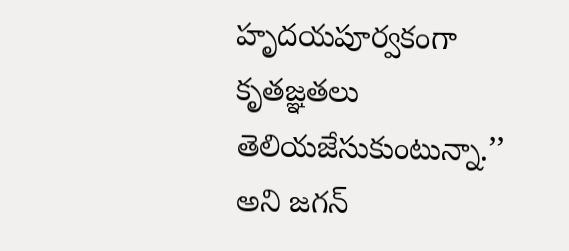హృదయపూర్వకంగా కృతజ్ఞతలు తెలియజేసుకుంటున్నా.’’ అని జగన్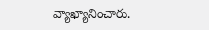వ్యాఖ్యానించారు.